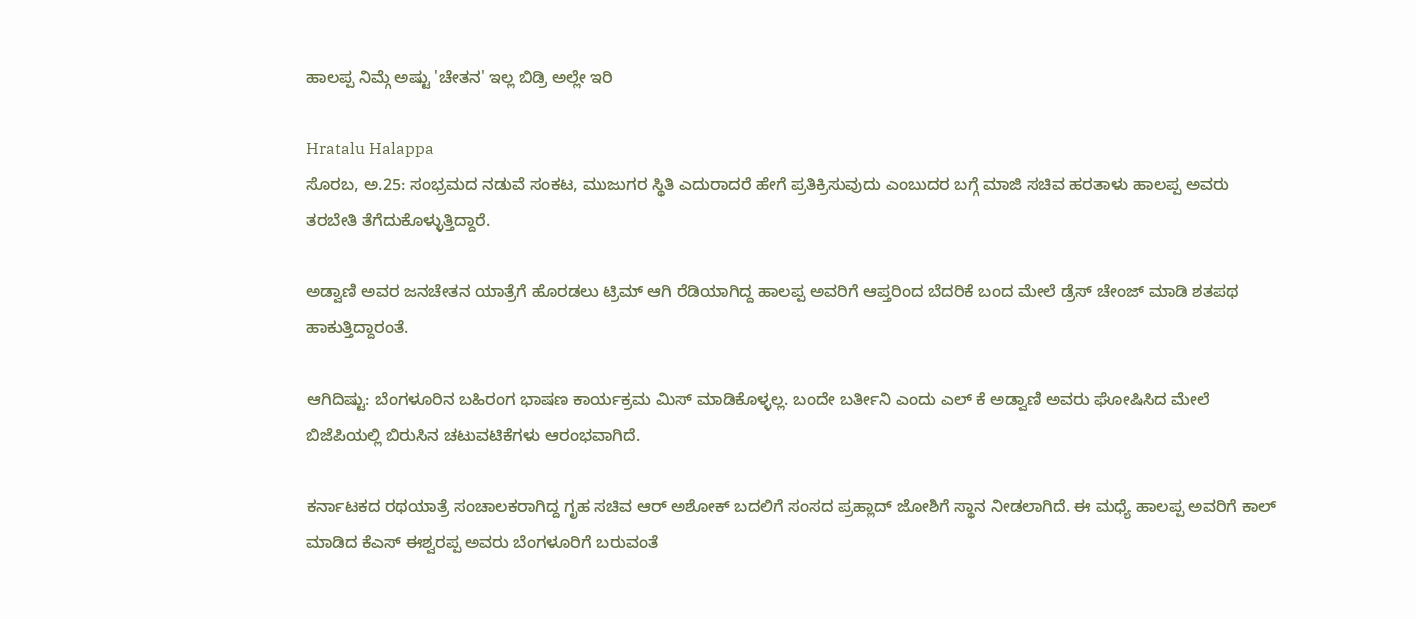ಹಾಲಪ್ಪ ನಿಮ್ಗೆ ಅಷ್ಟು 'ಚೇತನ' ಇಲ್ಲ ಬಿಡ್ರಿ ಅಲ್ಲೇ ಇರಿ

Hratalu Halappa
ಸೊರಬ, ಅ.25: ಸಂಭ್ರಮದ ನಡುವೆ ಸಂಕಟ, ಮುಜುಗರ ಸ್ಥಿತಿ ಎದುರಾದರೆ ಹೇಗೆ ಪ್ರತಿಕ್ರಿಸುವುದು ಎಂಬುದರ ಬಗ್ಗೆ ಮಾಜಿ ಸಚಿವ ಹರತಾಳು ಹಾಲಪ್ಪ ಅವರು ತರಬೇತಿ ತೆಗೆದುಕೊಳ್ಳುತ್ತಿದ್ದಾರೆ.

ಅಡ್ವಾಣಿ ಅವರ ಜನಚೇತನ ಯಾತ್ರೆಗೆ ಹೊರಡಲು ಟ್ರಿಮ್ ಆಗಿ ರೆಡಿಯಾಗಿದ್ದ ಹಾಲಪ್ಪ ಅವರಿಗೆ ಆಪ್ತರಿಂದ ಬೆದರಿಕೆ ಬಂದ ಮೇಲೆ ಡ್ರೆಸ್ ಚೇಂಜ್ ಮಾಡಿ ಶತಪಥ ಹಾಕುತ್ತಿದ್ದಾರಂತೆ.

ಆಗಿದಿಷ್ಟು: ಬೆಂಗಳೂರಿನ ಬಹಿರಂಗ ಭಾಷಣ ಕಾರ್ಯಕ್ರಮ ಮಿಸ್ ಮಾಡಿಕೊಳ್ಳಲ್ಲ. ಬಂದೇ ಬರ್ತೀನಿ ಎಂದು ಎಲ್ ಕೆ ಅಡ್ವಾಣಿ ಅವರು ಘೋಷಿಸಿದ ಮೇಲೆ ಬಿಜೆಪಿಯಲ್ಲಿ ಬಿರುಸಿನ ಚಟುವಟಿಕೆಗಳು ಆರಂಭವಾಗಿದೆ.

ಕರ್ನಾಟಕದ ರಥಯಾತ್ರೆ ಸಂಚಾಲಕರಾಗಿದ್ದ ಗೃಹ ಸಚಿವ ಆರ್ ಅಶೋಕ್ ಬದಲಿಗೆ ಸಂಸದ ಪ್ರಹ್ಲಾದ್ ಜೋಶಿಗೆ ಸ್ಥಾನ ನೀಡಲಾಗಿದೆ. ಈ ಮಧ್ಯೆ ಹಾಲಪ್ಪ ಅವರಿಗೆ ಕಾಲ್ ಮಾಡಿದ ಕೆಎಸ್ ಈಶ್ವರಪ್ಪ ಅವರು ಬೆಂಗಳೂರಿಗೆ ಬರುವಂತೆ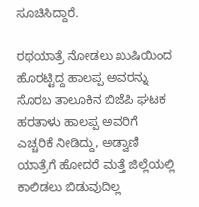ಸೂಚಿಸಿದ್ದಾರೆ.

ರಥಯಾತ್ರೆ ನೋಡಲು ಖುಷಿಯಿಂದ ಹೊರಟ್ಟಿದ್ದ ಹಾಲಪ್ಪ ಅವರನ್ನು ಸೊರಬ ತಾಲೂಕಿನ ಬಿಜೆಪಿ ಘಟಕ ಹರತಾಳು ಹಾಲಪ್ಪ ಅವರಿಗೆ ಎಚ್ಚರಿಕೆ ನೀಡಿದ್ದು, ಅಡ್ವಾಣಿ ಯಾತ್ರೆಗೆ ಹೋದರೆ ಮತ್ತೆ ಜಿಲ್ಲೆಯಲ್ಲಿ ಕಾಲಿಡಲು ಬಿಡುವುದಿಲ್ಲ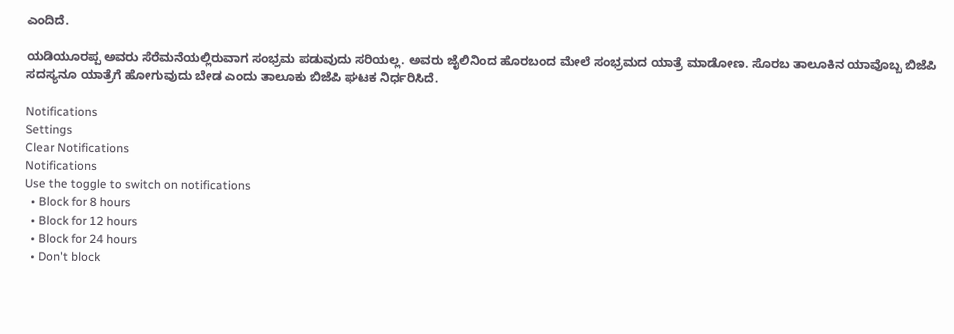ಎಂದಿದೆ.

ಯಡಿಯೂರಪ್ಪ ಅವರು ಸೆರೆಮನೆಯಲ್ಲಿರುವಾಗ ಸಂಭ್ರಮ ಪಡುವುದು ಸರಿಯಲ್ಲ. ಅವರು ಜೈಲಿನಿಂದ ಹೊರಬಂದ ಮೇಲೆ ಸಂಭ್ರಮದ ಯಾತ್ರೆ ಮಾಡೋಣ. ಸೊರಬ ತಾಲೂಕಿನ ಯಾವೊಬ್ಬ ಬಿಜೆಪಿ ಸದಸ್ಯನೂ ಯಾತ್ರೆಗೆ ಹೋಗುವುದು ಬೇಡ ಎಂದು ತಾಲೂಕು ಬಿಜೆಪಿ ಘಟಕ ನಿರ್ಧರಿಸಿದೆ.

Notifications
Settings
Clear Notifications
Notifications
Use the toggle to switch on notifications
  • Block for 8 hours
  • Block for 12 hours
  • Block for 24 hours
  • Don't block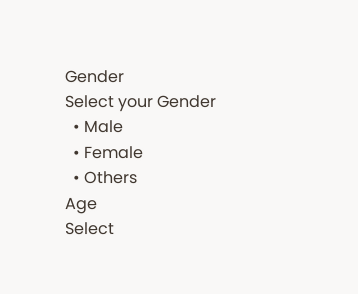Gender
Select your Gender
  • Male
  • Female
  • Others
Age
Select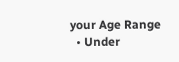your Age Range
  • Under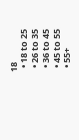18
  • 18 to 25
  • 26 to 35
  • 36 to 45
  • 45 to 55
  • 55+